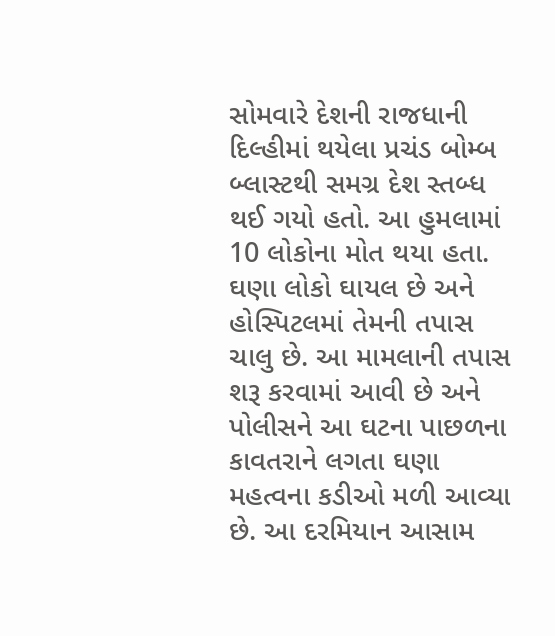સોમવારે દેશની રાજધાની દિલ્હીમાં થયેલા પ્રચંડ બોમ્બ બ્લાસ્ટથી સમગ્ર દેશ સ્તબ્ધ થઈ ગયો હતો. આ હુમલામાં 10 લોકોના મોત થયા હતા. ઘણા લોકો ઘાયલ છે અને હોસ્પિટલમાં તેમની તપાસ ચાલુ છે. આ મામલાની તપાસ શરૂ કરવામાં આવી છે અને પોલીસને આ ઘટના પાછળના કાવતરાને લગતા ઘણા મહત્વના કડીઓ મળી આવ્યા છે. આ દરમિયાન આસામ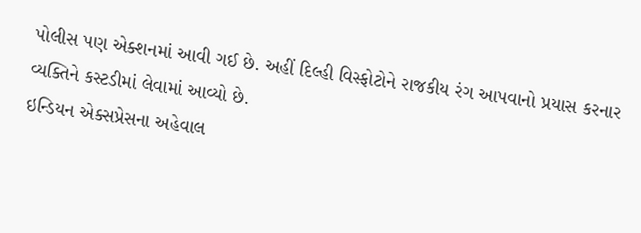પોલીસ પણ એક્શનમાં આવી ગઈ છે. અહીં દિલ્હી વિસ્ફોટોને રાજકીય રંગ આપવાનો પ્રયાસ કરનાર વ્યક્તિને કસ્ટડીમાં લેવામાં આવ્યો છે.
ઇન્ડિયન એક્સપ્રેસના અહેવાલ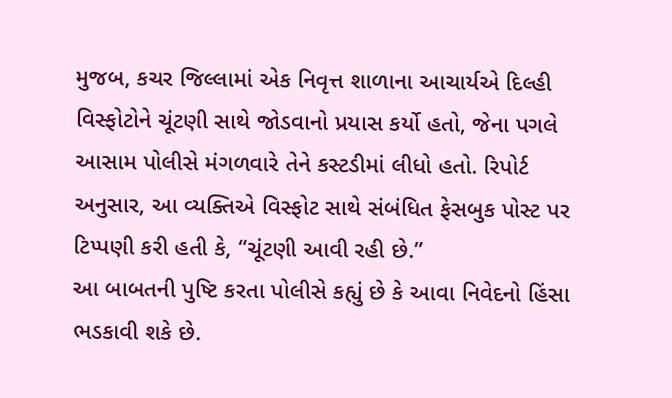મુજબ, કચર જિલ્લામાં એક નિવૃત્ત શાળાના આચાર્યએ દિલ્હી વિસ્ફોટોને ચૂંટણી સાથે જોડવાનો પ્રયાસ કર્યો હતો, જેના પગલે આસામ પોલીસે મંગળવારે તેને કસ્ટડીમાં લીધો હતો. રિપોર્ટ અનુસાર, આ વ્યક્તિએ વિસ્ફોટ સાથે સંબંધિત ફેસબુક પોસ્ટ પર ટિપ્પણી કરી હતી કે, “ચૂંટણી આવી રહી છે.”
આ બાબતની પુષ્ટિ કરતા પોલીસે કહ્યું છે કે આવા નિવેદનો હિંસા ભડકાવી શકે છે.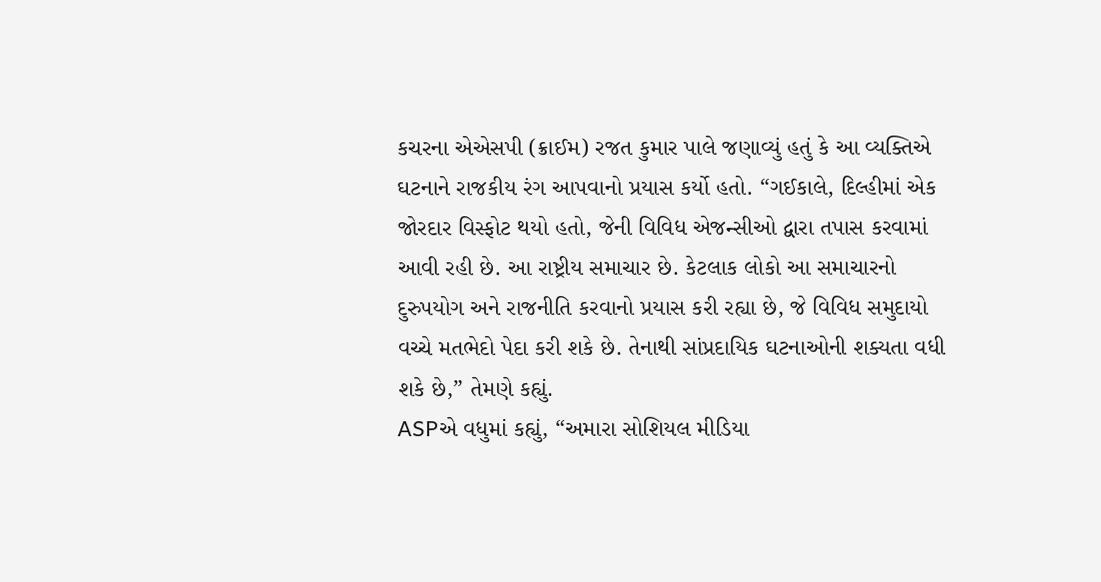કચરના એએસપી (ક્રાઈમ) રજત કુમાર પાલે જણાવ્યું હતું કે આ વ્યક્તિએ ઘટનાને રાજકીય રંગ આપવાનો પ્રયાસ કર્યો હતો. “ગઈકાલે, દિલ્હીમાં એક જોરદાર વિસ્ફોટ થયો હતો, જેની વિવિધ એજન્સીઓ દ્વારા તપાસ કરવામાં આવી રહી છે. આ રાષ્ટ્રીય સમાચાર છે. કેટલાક લોકો આ સમાચારનો દુરુપયોગ અને રાજનીતિ કરવાનો પ્રયાસ કરી રહ્યા છે, જે વિવિધ સમુદાયો વચ્ચે મતભેદો પેદા કરી શકે છે. તેનાથી સાંપ્રદાયિક ઘટનાઓની શક્યતા વધી શકે છે,” તેમણે કહ્યું.
ASPએ વધુમાં કહ્યું, “અમારા સોશિયલ મીડિયા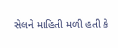સેલને માહિતી મળી હતી કે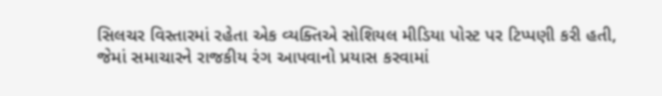સિલચર વિસ્તારમાં રહેતા એક વ્યક્તિએ સોશિયલ મીડિયા પોસ્ટ પર ટિપ્પણી કરી હતી, જેમાં સમાચારને રાજકીય રંગ આપવાનો પ્રયાસ કરવામાં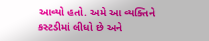આવ્યો હતો. અમે આ વ્યક્તિને કસ્ટડીમાં લીધો છે અને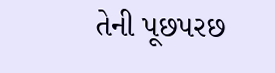તેની પૂછપરછ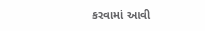કરવામાં આવી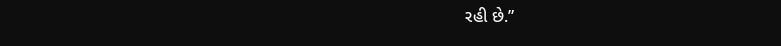રહી છે.”